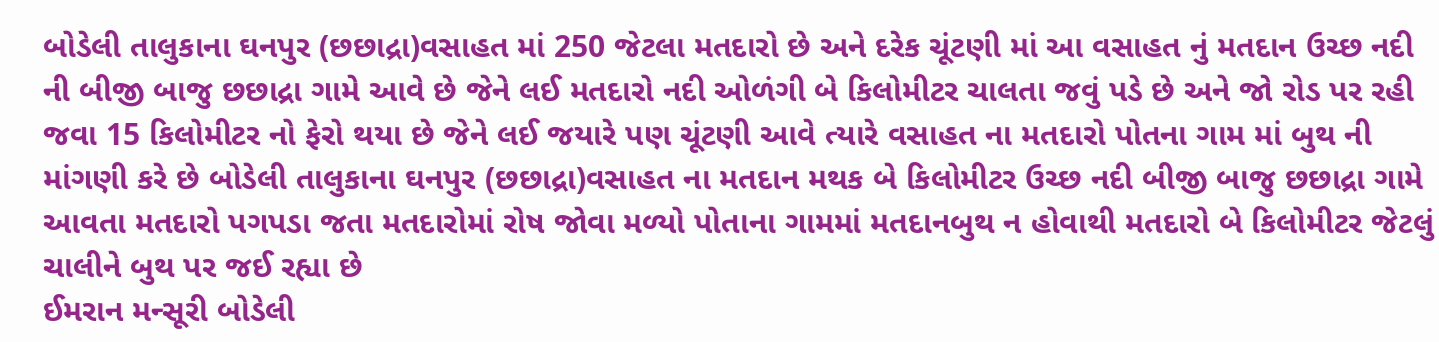બોડેલી તાલુકાના ઘનપુર (છછાદ્રા)વસાહત માં 250 જેટલા મતદારો છે અને દરેક ચૂંટણી માં આ વસાહત નું મતદાન ઉચ્છ નદી ની બીજી બાજુ છછાદ્રા ગામે આવે છે જેને લઈ મતદારો નદી ઓળંગી બે કિલોમીટર ચાલતા જવું પડે છે અને જો રોડ પર રહી જવા 15 કિલોમીટર નો ફેરો થયા છે જેને લઈ જયારે પણ ચૂંટણી આવે ત્યારે વસાહત ના મતદારો પોતના ગામ માં બુથ ની માંગણી કરે છે બોડેલી તાલુકાના ઘનપુર (છછાદ્રા)વસાહત ના મતદાન મથક બે કિલોમીટર ઉચ્છ નદી બીજી બાજુ છછાદ્રા ગામે આવતા મતદારો પગપડા જતા મતદારોમાં રોષ જોવા મળ્યો પોતાના ગામમાં મતદાનબુથ ન હોવાથી મતદારો બે કિલોમીટર જેટલું ચાલીને બુથ પર જઈ રહ્યા છે
ઈમરાન મન્સૂરી બોડેલી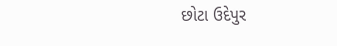છોટા ઉદેપુર